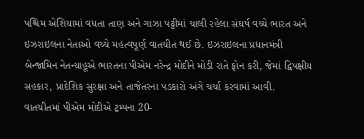પશ્ચિમ એશિયામાં વધતા તાણ અને ગાઝા પટ્ટીમાં ચાલી રહેલા સંઘર્ષ વચ્ચે ભારત અને ઇઝરાઇલના નેતાઓ વચ્ચે મહત્વપૂર્ણ વાતચીત થઈ છે. ઇઝરાઇલના પ્રધાનમંત્રી બેન્જામિન નેતન્યાહૂએ ભારતના પીએમ નરેન્દ્ર મોદીને મોડી રાતે ફોન કરી, જેમાં દ્વિપક્ષીય સહકાર, પ્રાદેશિક સુરક્ષા અને તાજેતરના પડકારો અંગે ચર્ચા કરવામાં આવી.
વાતચીતમાં પીએમ મોદીએ ટ્રમ્પના 20-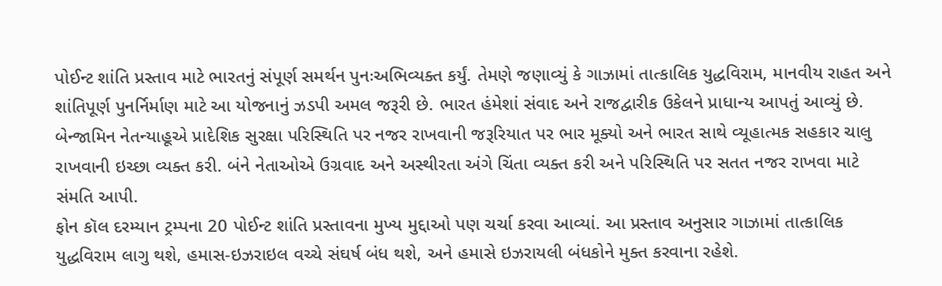પોઈન્ટ શાંતિ પ્રસ્તાવ માટે ભારતનું સંપૂર્ણ સમર્થન પુનઃઅભિવ્યક્ત કર્યું. તેમણે જણાવ્યું કે ગાઝામાં તાત્કાલિક યુદ્ધવિરામ, માનવીય રાહત અને શાંતિપૂર્ણ પુનર્નિર્માણ માટે આ યોજનાનું ઝડપી અમલ જરૂરી છે. ભારત હંમેશાં સંવાદ અને રાજદ્વારીક ઉકેલને પ્રાધાન્ય આપતું આવ્યું છે.
બેન્જામિન નેતન્યાહૂએ પ્રાદેશિક સુરક્ષા પરિસ્થિતિ પર નજર રાખવાની જરૂરિયાત પર ભાર મૂક્યો અને ભારત સાથે વ્યૂહાત્મક સહકાર ચાલુ રાખવાની ઇચ્છા વ્યક્ત કરી. બંને નેતાઓએ ઉગ્રવાદ અને અસ્થીરતા અંગે ચિંતા વ્યક્ત કરી અને પરિસ્થિતિ પર સતત નજર રાખવા માટે સંમતિ આપી.
ફોન કૉલ દરમ્યાન ટ્રમ્પના 20 પોઈન્ટ શાંતિ પ્રસ્તાવના મુખ્ય મુદ્દાઓ પણ ચર્ચા કરવા આવ્યાં. આ પ્રસ્તાવ અનુસાર ગાઝામાં તાત્કાલિક યુદ્ધવિરામ લાગુ થશે, હમાસ-ઇઝરાઇલ વચ્ચે સંઘર્ષ બંધ થશે, અને હમાસે ઇઝરાયલી બંધકોને મુક્ત કરવાના રહેશે.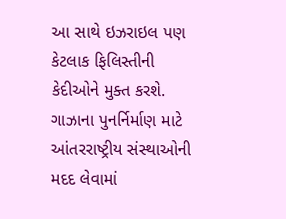આ સાથે ઇઝરાઇલ પણ કેટલાક ફિલિસ્તીની કેદીઓને મુક્ત કરશે. ગાઝાના પુનર્નિર્માણ માટે આંતરરાષ્ટ્રીય સંસ્થાઓની મદદ લેવામાં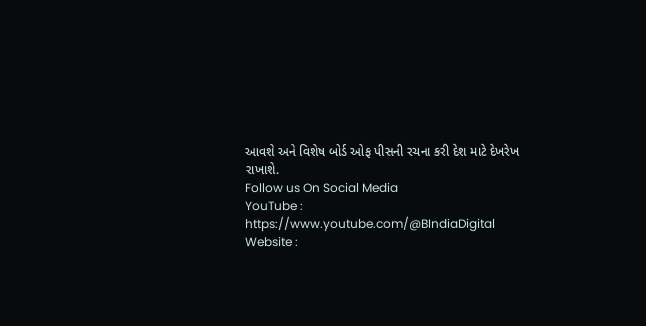આવશે અને વિશેષ બોર્ડ ઓફ પીસની રચના કરી દેશ માટે દેખરેખ રાખાશે.
Follow us On Social Media
YouTube : https://www.youtube.com/@BIndiaDigital
Website :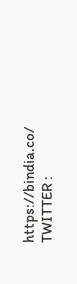https://bindia.co/
TWITTER :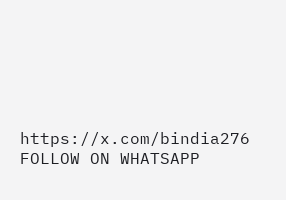https://x.com/bindia276
FOLLOW ON WHATSAPP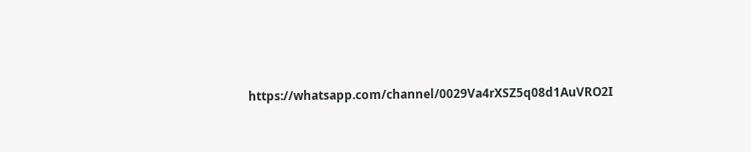https://whatsapp.com/channel/0029Va4rXSZ5q08d1AuVRO2I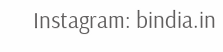Instagram: bindia.in